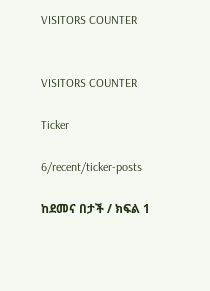VISITORS COUNTER


VISITORS COUNTER

Ticker

6/recent/ticker-posts

ከደመና በታች / ክፍል 1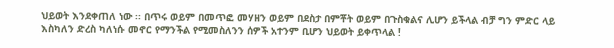ህይወት እንደቀጠለ ነው ፡፡ በጥሩ ወይም በመጥፎ መሃዘን ወይም በደስታ በምቾት ወይም በጉስቁልና ሊሆን ይችላል ብቻ ግን ምድር ላይ እስካለን ድረስ ካለነሱ መኖር የማንችል የሚመስለንን ሰዎች አተንም ቢሆን ህይወት ይቀጥላል !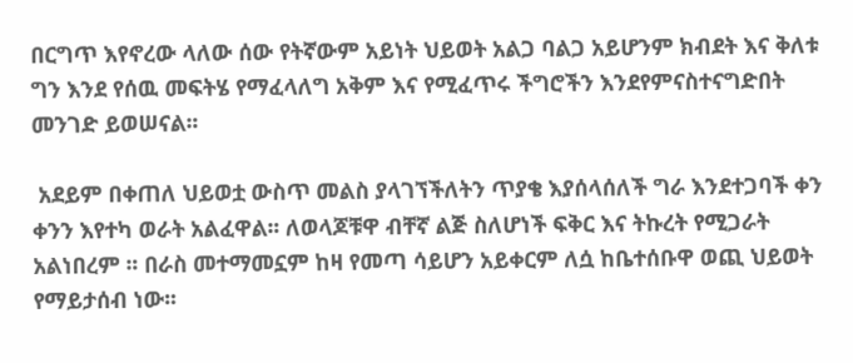በርግጥ እየኖረው ላለው ሰው የትኛውም አይነት ህይወት አልጋ ባልጋ አይሆንም ክብደት እና ቅለቱ ግን እንደ የሰዉ መፍትሄ የማፈላለግ አቅም እና የሚፈጥሩ ችግሮችን እንደየምናስተናግድበት መንገድ ይወሠናል፡፡

 አደይም በቀጠለ ህይወቷ ውስጥ መልስ ያላገኘችለትን ጥያቄ እያሰላሰለች ግራ እንደተጋባች ቀን ቀንን እየተካ ወራት አልፈዋል፡፡ ለወላጆቹዋ ብቸኛ ልጅ ስለሆነች ፍቅር እና ትኩረት የሚጋራት አልነበረም ፡፡ በራስ መተማመኗም ከዛ የመጣ ሳይሆን አይቀርም ለሷ ከቤተሰቡዋ ወጪ ህይወት የማይታሰብ ነው፡፡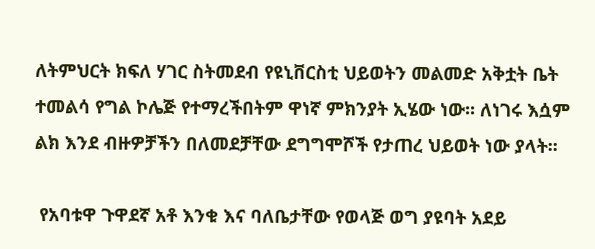ለትምህርት ክፍለ ሃገር ስትመደብ የዩኒቨርስቲ ህይወትን መልመድ አቅቷት ቤት ተመልሳ የግል ኮሌጅ የተማረችበትም ዋነኛ ምክንያት ኢሄው ነው፡፡ ለነገሩ እሷም ልክ እንደ ብዙዎቻችን በለመደቻቸው ደግግሞሾች የታጠረ ህይወት ነው ያላት፡፡

 የአባቱዋ ጉዋደኛ አቶ እንቁ እና ባለቤታቸው የወላጅ ወግ ያዩባት አደይ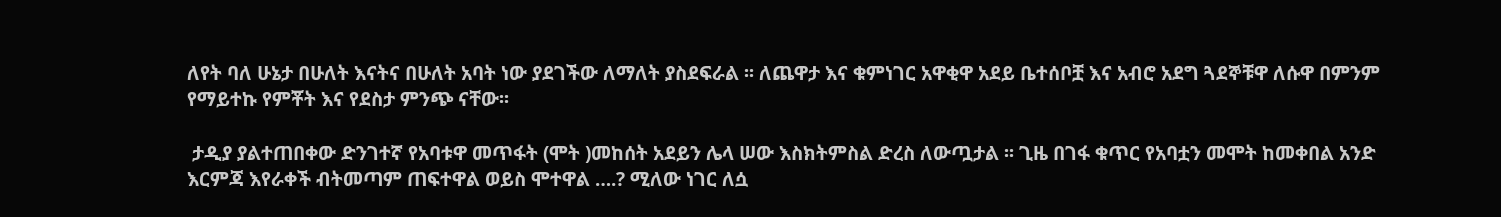ለየት ባለ ሁኔታ በሁለት እናትና በሁለት አባት ነው ያደገችው ለማለት ያስደፍራል ፡፡ ለጨዋታ እና ቁምነገር አዋቂዋ አደይ ቤተሰቦቿ እና አብሮ አደግ ጓደኞቹዋ ለሱዋ በምንም የማይተኩ የምቾት እና የደስታ ምንጭ ናቸው፡፡

 ታዲያ ያልተጠበቀው ድንገተኛ የአባቱዋ መጥፋት (ሞት )መከሰት አደይን ሌላ ሠው እስክትምስል ድረስ ለውጧታል ፡፡ ጊዜ በገፋ ቁጥር የአባቷን መሞት ከመቀበል አንድ እርምጃ እየራቀች ብትመጣም ጠፍተዋል ወይስ ሞተዋል ….? ሚለው ነገር ለሷ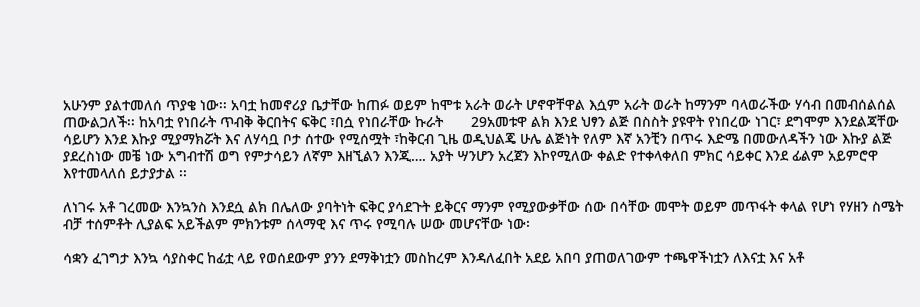አሁንም ያልተመለሰ ጥያቄ ነው፡፡ አባቷ ከመኖሪያ ቤታቸው ከጠፉ ወይም ከሞቱ አራት ወራት ሆኖዋቸዋል እሷም አራት ወራት ከማንም ባላወራችው ሃሳብ በመብሰልሰል ጠውልጋለች፡፡ ከአባቷ የነበራት ጥብቅ ቅርበትና ፍቅር ፣በሷ የነበራቸው ኩራት       29አመቱዋ ልክ እንደ ህፃን ልጅ በስስት ያዩዋት የነበረው ነገር፣ ደግሞም እንደልጃቸው ሳይሆን እንደ እኩያ ሚያማክሯት እና ለሃሳቧ ቦታ ሰተው የሚሰሟት ፣ከቅርብ ጊዜ ወዲህልጄ ሁሌ ልጅነት የለም እኛ አንቺን በጥሩ እድሜ በመውለዳችን ነው እኩያ ልጅ ያደረስነው መቼ ነው አግብተሽ ወግ የምታሳይን ለኛም እዘኚልን እንጂ…. አያት ሣንሆን አረጀን እኮየሚለው ቀልድ የተቀላቀለበ ምክር ሳይቀር እንደ ፊልም አይምሮዋ እየተመላለሰ ይታያታል ፡፡

ለነገሩ አቶ ገረመው እንኳንስ እንደሷ ልክ በሌለው ያባትነት ፍቅር ያሳደጉት ይቅርና ማንም የሚያውቃቸው ሰው በሳቸው መሞት ወይም መጥፋት ቀላል የሆነ የሃዘን ስሜት ብቻ ተሰምቶት ሊያልፍ አይችልም ምክንቱም ሰላማዊ እና ጥሩ የሚባሉ ሠው መሆናቸው ነው፡

ሳቋን ፈገግታ እንኳ ሳያስቀር ከፊቷ ላይ የወሰደውም ያንን ደማቅነቷን መስከረም እንዳለፈበት አደይ አበባ ያጠወለገውም ተጫዋችነቷን ለእናቷ እና አቶ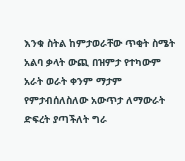እንቁ ስትል ከምታወራቸው ጥቂት ስሜት አልባ ቃላት ውጪ በዝምታ የተካውም አራት ወራት ቀንም ማታም የምታብሰለስለው አውጥታ ለማውራት ድፍረት ያጣችለት ግራ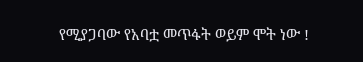የሚያጋባው የአባቷ መጥፋት ወይም ሞት ነው !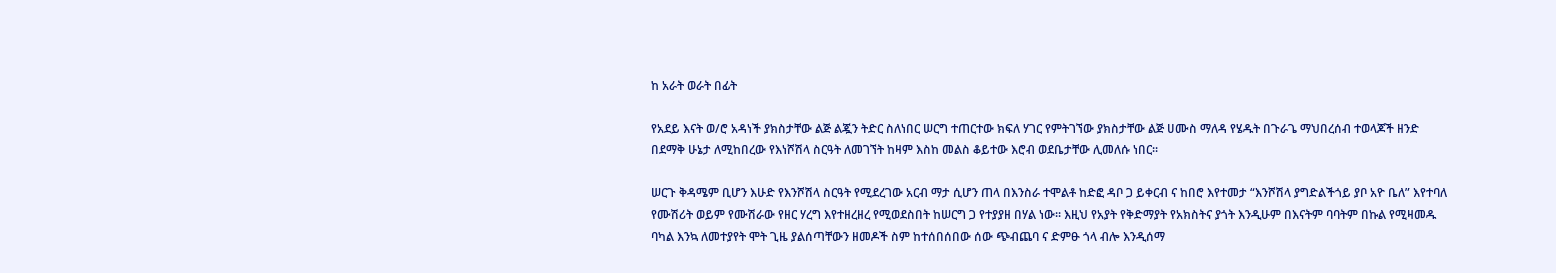ከ አራት ወራት በፊት

የአደይ እናት ወ/ሮ አዳነች ያክስታቸው ልጅ ልጇን ትድር ስለነበር ሠርግ ተጠርተው ክፍለ ሃገር የምትገኘው ያክስታቸው ልጅ ሀሙስ ማለዳ የሄዱት በጉራጌ ማህበረሰብ ተወላጆች ዘንድ በደማቅ ሁኔታ ለሚከበረው የእነሾሽላ ስርዓት ለመገኘት ከዛም እስከ መልስ ቆይተው እሮብ ወደቤታቸው ሊመለሱ ነበር፡፡

ሠርጉ ቅዳሜም ቢሆን እሁድ የእንሾሽላ ስርዓት የሚደረገው አርብ ማታ ሲሆን ጠላ በእንስራ ተሞልቶ ከድፎ ዳቦ ጋ ይቀርብ ና ከበሮ እየተመታ “እንሾሽላ ያግድልችጎይ ያቦ አዮ ቤለ” እየተባለ የሙሽሪት ወይም የሙሽራው የዘር ሃረግ እየተዘረዘረ የሚወደስበት ከሠርግ ጋ የተያያዘ በሃል ነው፡፡ እዚህ የአያት የቅድማያት የአክስትና ያጎት እንዲሁም በእናትም ባባትም በኩል የሚዛመዱ ባካል እንኳ ለመተያየት ሞት ጊዜ ያልሰጣቸውን ዘመዶች ስም ከተሰበሰበው ሰው ጭብጨባ ና ድምፁ ጎላ ብሎ እንዲሰማ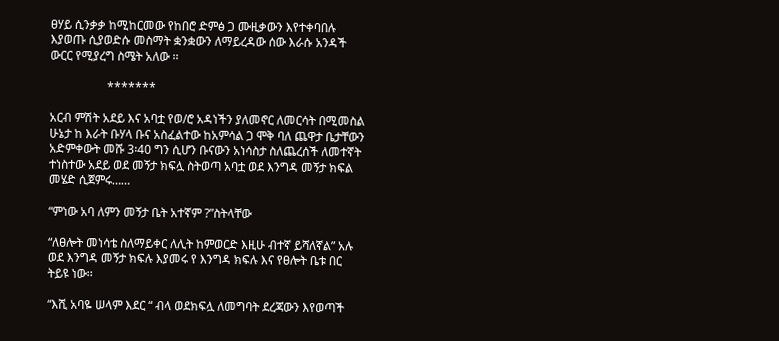ፀሃይ ሲንቃቃ ከሚከርመው የከበሮ ድምፅ ጋ ሙዚቃውን እየተቀባበሉ እያወጡ ሲያወድሱ መስማት ቋንቋውን ለማይረዳው ሰው እራሱ አንዳች ውርር የሚያረግ ስሜት አለው ፡፡

                   *******

አርብ ምሽት አደይ እና አባቷ የወ/ሮ አዳነችን ያለመኖር ለመርሳት በሚመስል ሁኔታ ከ እራት ቡሃላ ቡና አስፈልተው ከአምሳል ጋ ሞቅ ባለ ጨዋታ ቤታቸውን አድምቀውት መሹ 3፡40 ግን ሲሆን ቡናውን አነሳስታ ስለጨረሰች ለመተኛት ተነስተው አደይ ወደ መኝታ ክፍሏ ስትወጣ አባቷ ወደ እንግዳ መኝታ ክፍል መሄድ ሲጀምሩ……

“ምነው አባ ለምን መኝታ ቤት አተኛም ?”ስትላቸው

“ለፀሎት መነሳቴ ስለማይቀር ለሊት ከምወርድ እዚሁ ብተኛ ይሻለኛል” አሉ ወደ እንግዳ መኝታ ክፍሉ እያመሩ የ እንግዳ ክፍሉ እና የፀሎት ቤቱ በር ትይዩ ነው፡፡

“እሺ አባዬ ሠላም እደር “ ብላ ወደክፍሏ ለመግባት ደረጃውን እየወጣች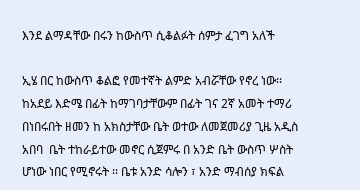እንደ ልማዳቸው በሩን ከውስጥ ሲቆልፉት ሰምታ ፈገግ አለች

ኢሄ በር ከውስጥ ቆልፎ የመተኛት ልምድ አብሯቸው የኖረ ነው፡፡ ከአደይ እድሜ በፊት ከማገባታቸውም በፊት ገና 2ኛ አመት ተማሪ በነበሩበት ዘመን ከ አክስታቸው ቤት ወተው ለመጀመሪያ ጊዜ አዲስ አበባ  ቤት ተከራይተው መኖር ሲጀምሩ በ አንድ ቤት ውስጥ ሦስት ሆነው ነበር የሚኖሩት ፡፡ ቤቱ አንድ ሳሎን ፣ አንድ ማብሰያ ክፍል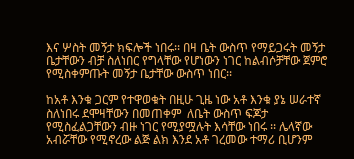እና ሦስት መኝታ ክፍሎች ነበሩ፡፡ በዛ ቤት ውስጥ የማይጋሩት መኝታ ቤታቸውን ብቻ ስለነበር የግላቸው የሆነውን ነገር ከልብሶቻቸው ጀምሮ የሚስቀምጡት መኝታ ቤታቸው ውስጥ ነበር፡፡

ከአቶ እንቁ ጋርም የተዋወቁት በዚሁ ጊዜ ነው አቶ እንቁ ያኔ ሠራተኛ ስለነበሩ ደሞዛቸውን በመጠቀም  ለቤት ውስጥ ፍጆታ የሚስፈልጋቸውን ብዙ ነገር የሚያሟሉት እሳቸው ነበሩ ፡፡ ሌላኛው አብሯቸው የሚኖረው ልጅ ልክ እንደ አቶ ገረመው ተማሪ ቢሆንም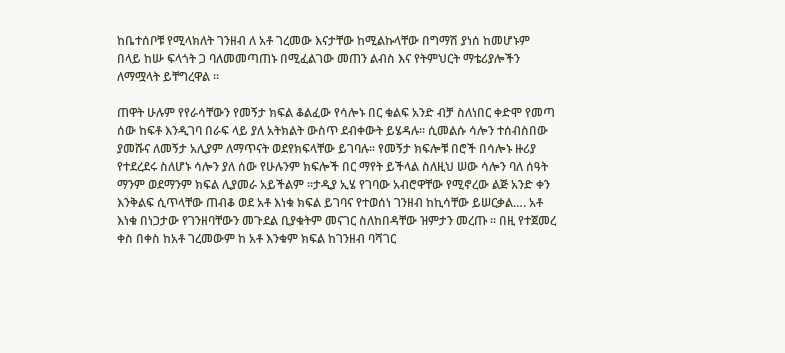ከቤተሰቦቹ የሚላክለት ገንዘብ ለ አቶ ገረመው እናታቸው ከሚልኩላቸው በግማሽ ያነሰ ከመሆኑም በላይ ከሡ ፍላጎት ጋ ባለመመጣጠኑ በሚፈልገው መጠን ልብስ እና የትምህርት ማቴሪያሎችን ለማሟላት ይቸግረዋል ፡፡

ጠዋት ሁሉም የየራሳቸውን የመኝታ ክፍል ቆልፈው የሳሎኑ በር ቁልፍ አንድ ብቻ ስለነበር ቀድሞ የመጣ ሰው ከፍቶ እንዲገባ በራፍ ላይ ያለ አትክልት ውስጥ ደብቀውት ይሄዳሉ፡፡ ሲመልሱ ሳሎን ተሰብስበው ያመሹና ለመኝታ አሊያም ለማጥናት ወደየክፍላቸው ይገባሉ፡፡ የመኝታ ክፍሎቹ በሮች በሳሎኑ ዙሪያ የተደረደሩ ስለሆኑ ሳሎን ያለ ሰው የሁሉንም ክፍሎች በር ማየት ይችላል ስለዚህ ሠው ሳሎን ባለ ሰዓት ማንም ወደማንም ክፍል ሊያመራ አይችልም ፡፡ታዲያ ኢሄ የገባው አብሮዋቸው የሚኖረው ልጅ አንድ ቀን እንቅልፍ ሲጥላቸው ጠብቆ ወደ አቶ እነቁ ክፍል ይገባና የተወሰነ ገንዘብ ከኪሳቸው ይሠርቃል…. አቶ እነቁ በነጋታው የገንዘባቸውን መጉደል ቢያቁትም መናገር ስለከበዳቸው ዝምታን መረጡ ፡፡ በዚ የተጀመረ ቀስ በቀስ ከአቶ ገረመውም ከ አቶ እንቁም ክፍል ከገንዘብ ባሻገር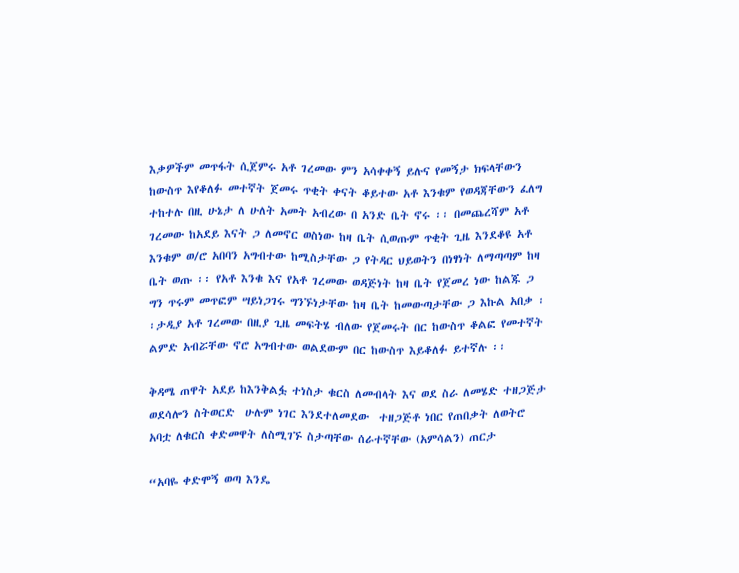እቃዎችም መጥፋት ሲጀምሩ አቶ ገረመው ምን አሳቀቀኝ ይሉና የመኝታ ክፍላቸውን ከውስጥ እየቆለፉ መተኛት ጀመሩ ጥቂት ቀናት ቆይተው አቶ እንቁም የወዳጃቸውን ፈለግ ተከተሉ በዚ ሁኔታ ለ ሁለት አመት አብረው በ አንድ ቤት ኖሩ ፡፡ በመጨረሻም አቶ ገረመው ከአደይ እናት ጋ ለመኖር ወስነው ከዛ ቤት ሲወጡም ጥቂት ጊዜ እንደቆዩ አቶ እንቁም ወ/ሮ አበባን አግብተው ከሚስታቸው ጋ የትዳር ህይወትን በነፃነት ለማጣጣም ከዛ ቤት ወጡ ፡፡ የአቶ እንቁ እና የአቶ ገረመው ወዳጅነት ከዛ ቤት የጀመረ ነው ከልጁ ጋ ግን ጥሩም መጥፎም ሣይነጋገሩ ግንኙነታቸው ከዛ ቤት ከመውጣታቸው ጋ እኩል አበቃ ፡፡ታዲያ አቶ ገረመው በዚያ ጊዜ መፍትሄ ብለው የጀመሩት በር ከውስጥ ቆልፎ የመተኛት ልምድ አብሯቸው ኖሮ አግብተው ወልደውም በር ከውስጥ እይቆለፉ ይተኛሉ ፡፡

ቅዳሜ ጠዋት አደይ ከእንቅልፏ ተነስታ ቁርስ ለመብላት እና ወደ ስራ ለመሄድ ተዘጋጅታ ወደሳሎን ስትወርድ  ሁሉም ነገር እንደተለመደው  ተዘጋጅቶ ነበር የጠበቃት ለወትሮ አባቷ ለቁርስ ቀድመዋት ለስሚገኙ ስታጣቸው ሰራተኛቸው (አምሳልን) ጠርታ

“አባዬ ቀድሞኝ ወጣ እንዴ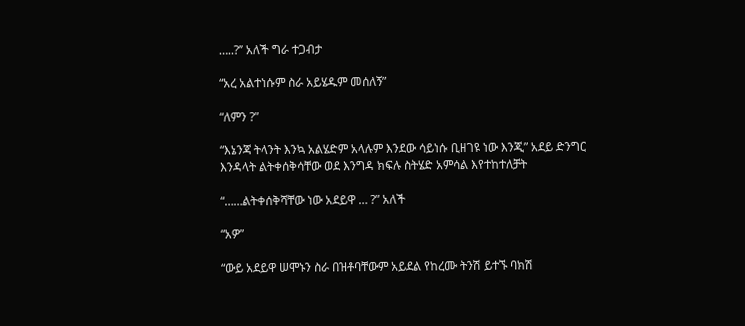…..?’’ አለች ግራ ተጋብታ

“አረ አልተነሱም ስራ አይሄዱም መሰለኝ”

“ለምን ?”

“እኔንጃ ትላንት እንኳ አልሄድም አላሉም እንደው ሳይነሱ ቢዘገዩ ነው እንጂ” አደይ ድንግር እንዳላት ልትቀሰቅሳቸው ወደ እንግዳ ክፍሉ ስትሄድ አምሳል እየተከተለቻት

“……ልትቀሰቅሻቸው ነው አደይዋ … ?” አለች

“አዎ”

“ውይ አደይዋ ሠሞኑን ስራ በዝቶባቸውም አይደል የከረሙ ትንሽ ይተኙ ባክሽ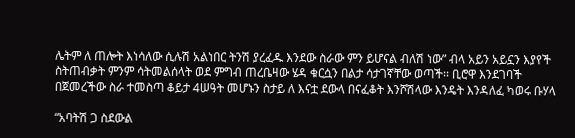ሌትም ለ ጠሎት እነሳለው ሲሉሽ አልነበር ትንሽ ያረፈዱ እንደው ስራው ምን ይሆናል ብለሽ ነው” ብላ አይን አይኗን እያየች ስትጠብቃት ምንም ሳትመልሰላት ወደ ምግብ ጠረቤዛው ሄዳ ቁርሷን በልታ ሳታገኛቸው ወጣች፡፡ ቢሮዋ እንደገባች በጀመረችው ስራ ተመስጣ ቆይታ 4ሠዓት መሆኑን ስታይ ለ እናቷ ደውላ በናፈቆት እንሾሽላው እንዴት እንዳለፈ ካወሩ ቡሃላ

“አባትሽ ጋ ስደውል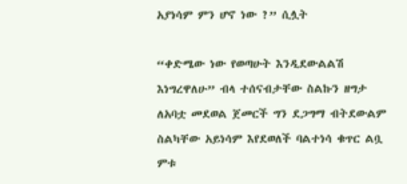አያነሳም ምን ሆኖ ነው ?” ሲሏት

“ቀድሜው ነው የወጣሁት እንዲደውልልሽ እነግረዋለሁ” ብላ ተሰናብታቸው ስልኩን ዘግታ ለአባቷ መደወል ጀመርች ግን ደጋግማ ብትደውልም ስልካቸው አይነሳም እየደወለች ባልተነሳ ቁጥር ልቧ ምቱ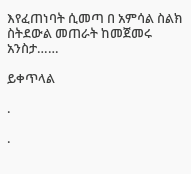እየፈጠነባት ሲመጣ በ አምሳል ስልክ ስትደውል መጠራት ከመጀመሩ አንስታ……

ይቀጥላል

.

.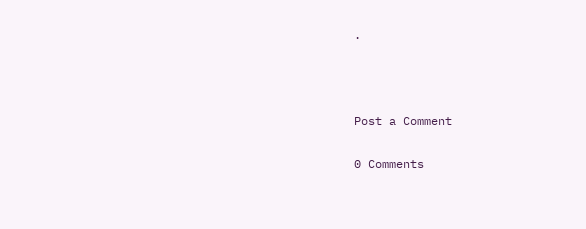.



Post a Comment

0 Comments